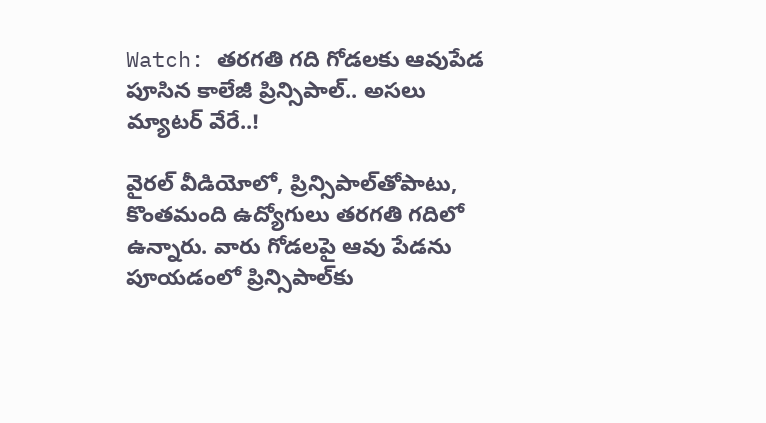Watch: తరగతి గది గోడలకు ఆవుపేడ పూసిన కాలేజీ ప్రిన్సిపాల్.. అసలు మ్యాటర్ వేరే..!

వైరల్ వీడియోలో, ప్రిన్సిపాల్‌తోపాటు, కొంతమంది ఉద్యోగులు తరగతి గదిలో ఉన్నారు. వారు గోడలపై ఆవు పేడను పూయడంలో ప్రిన్సిపాల్‌కు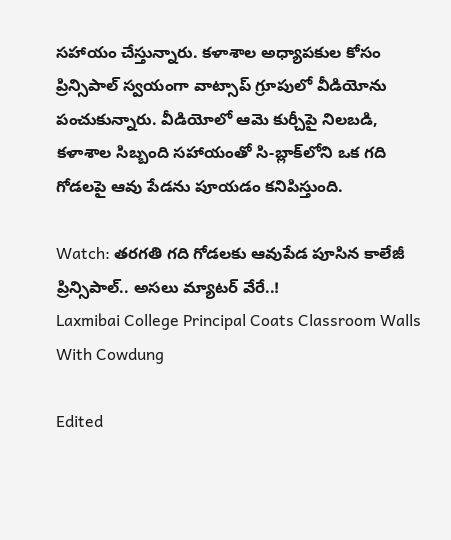సహాయం చేస్తున్నారు. కళాశాల అధ్యాపకుల కోసం ప్రిన్సిపాల్ స్వయంగా వాట్సాప్ గ్రూపులో వీడియోను పంచుకున్నారు. వీడియోలో ఆమె కుర్చీపై నిలబడి, కళాశాల సిబ్బంది సహాయంతో సి-బ్లాక్‌లోని ఒక గది గోడలపై ఆవు పేడను పూయడం కనిపిస్తుంది.

Watch: తరగతి గది గోడలకు ఆవుపేడ పూసిన కాలేజీ ప్రిన్సిపాల్.. అసలు మ్యాటర్ వేరే..!
Laxmibai College Principal Coats Classroom Walls With Cowdung

Edited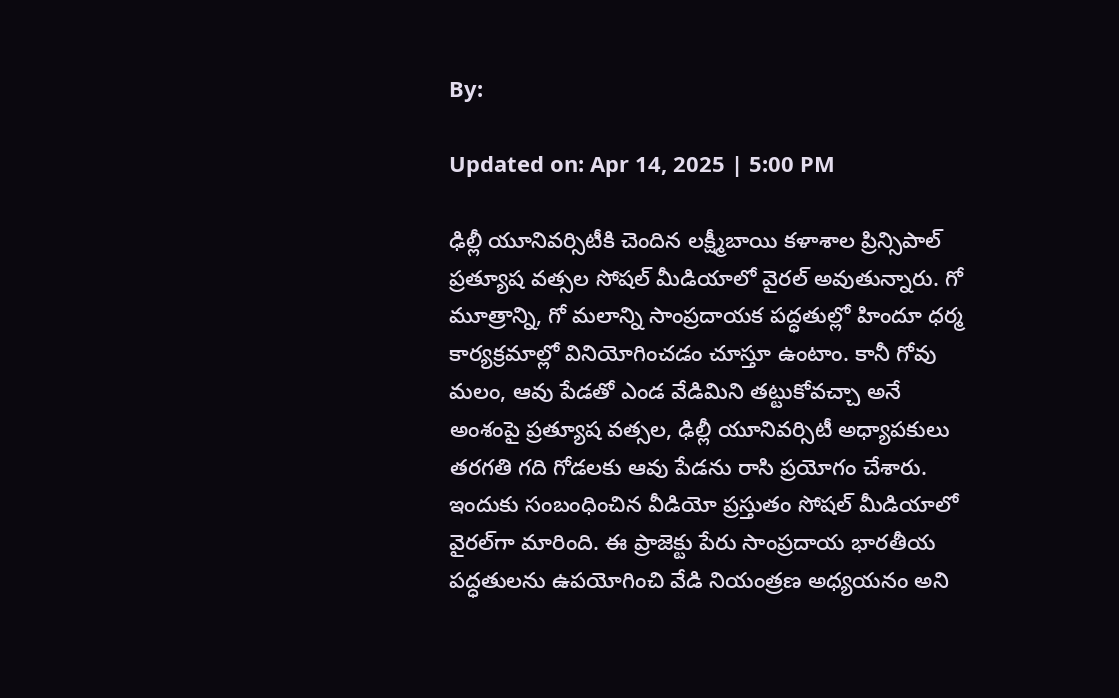By:

Updated on: Apr 14, 2025 | 5:00 PM

ఢిల్లీ యూనివర్సిటీకి చెందిన లక్ష్మీబాయి కళాశాల ప్రిన్సిపాల్ ప్రత్యూష వత్సల సోషల్ మీడియాలో వైరల్ అవుతున్నారు. గో మూత్రాన్ని, గో మలాన్ని సాంప్రదాయక పద్ధతుల్లో హిందూ ధర్మ కార్యక్రమాల్లో వినియోగించడం చూస్తూ ఉంటాం. కానీ గోవు మలం, ఆవు పేడతో ఎండ వేడిమిని తట్టుకోవచ్చా అనే అంశంపై ప్రత్యూష వత్సల, ఢిల్లీ యూనివర్సిటీ అధ్యాపకులు తరగతి గది గోడలకు ఆవు పేడను రాసి ప్రయోగం చేశారు. ఇందుకు సంబంధించిన వీడియో ప్రస్తుతం సోషల్ మీడియాలో వైరల్‌గా మారింది. ఈ ప్రాజెక్టు పేరు సాంప్రదాయ భారతీయ పద్ధతులను ఉపయోగించి వేడి నియంత్రణ అధ్యయనం అని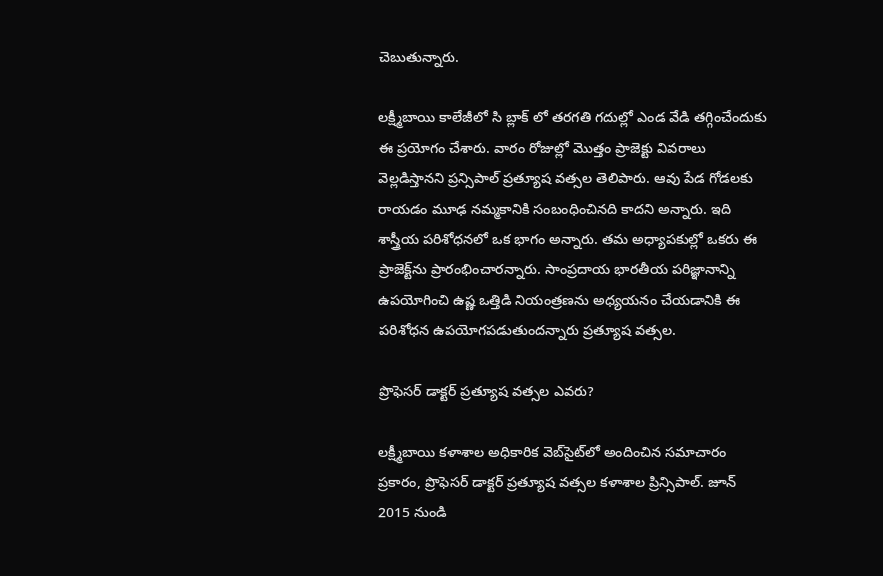చెబుతున్నారు.

లక్ష్మీబాయి కాలేజీలో సి బ్లాక్ లో తరగతి గదుల్లో ఎండ వేడి తగ్గించేందుకు ఈ ప్రయోగం చేశారు. వారం రోజుల్లో మొత్తం ప్రాజెక్టు వివరాలు వెల్లడిస్తానని ప్రన్సిపాల్ ప్రత్యూష వత్సల తెలిపారు. ఆవు పేడ గోడలకు రాయడం మూఢ నమ్మకానికి సంబంధించినది కాదని అన్నారు. ఇది శాస్త్రీయ పరిశోధనలో ఒక భాగం అన్నారు. తమ అధ్యాపకుల్లో ఒకరు ఈ ప్రాజెక్ట్‌ను ప్రారంభించారన్నారు. సాంప్రదాయ భారతీయ పరిజ్ఞానాన్ని ఉపయోగించి ఉష్ణ ఒత్తిడి నియంత్రణను అధ్యయనం చేయడానికి ఈ పరిశోధన ఉపయోగపడుతుందన్నారు ప్రత్యూష వత్సల.

ప్రొఫెసర్ డాక్టర్ ప్రత్యూష వత్సల ఎవరు?

లక్ష్మీబాయి కళాశాల అధికారిక వెబ్‌సైట్‌లో అందించిన సమాచారం ప్రకారం, ప్రొఫెసర్ డాక్టర్ ప్రత్యూష వత్సల కళాశాల ప్రిన్సిపాల్. జూన్ 2015 నుండి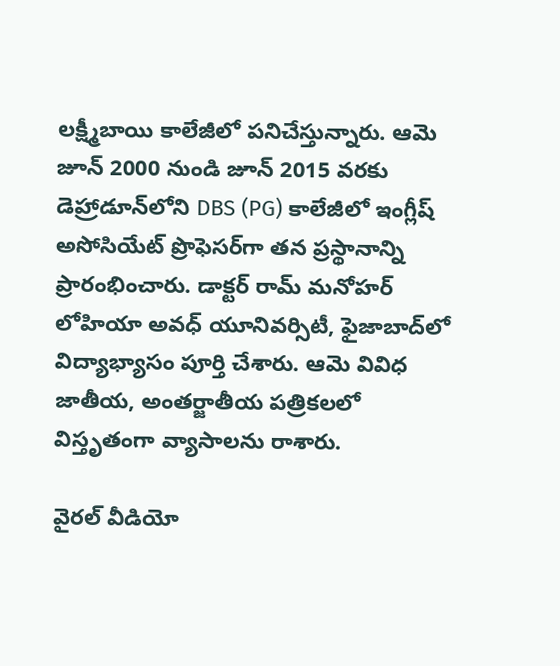లక్ష్మీబాయి కాలేజీలో పనిచేస్తున్నారు. ఆమె జూన్ 2000 నుండి జూన్ 2015 వరకు డెహ్రాడూన్‌లోని DBS (PG) కాలేజీలో ఇంగ్లీష్ అసోసియేట్ ప్రొఫెసర్‌గా తన ప్రస్థానాన్ని ప్రారంభించారు. డాక్టర్ రామ్ మనోహర్ లోహియా అవధ్ యూనివర్సిటీ, ఫైజాబాద్‌లో విద్యాభ్యాసం పూర్తి చేశారు. ఆమె వివిధ జాతీయ, అంతర్జాతీయ పత్రికలలో విస్తృతంగా వ్యాసాలను రాశారు.

వైరల్ వీడియో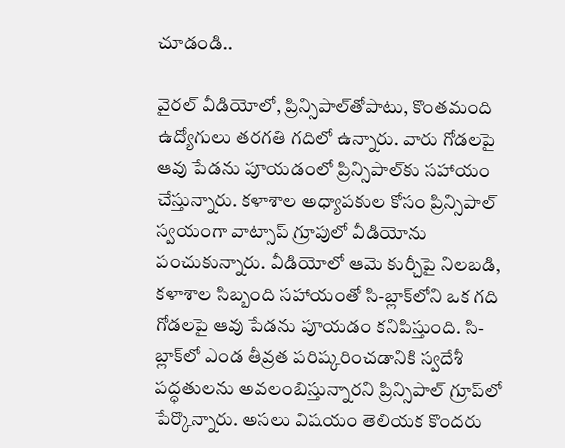చూడండి..

వైరల్ వీడియోలో, ప్రిన్సిపాల్‌తోపాటు, కొంతమంది ఉద్యోగులు తరగతి గదిలో ఉన్నారు. వారు గోడలపై ఆవు పేడను పూయడంలో ప్రిన్సిపాల్‌కు సహాయం చేస్తున్నారు. కళాశాల అధ్యాపకుల కోసం ప్రిన్సిపాల్ స్వయంగా వాట్సాప్ గ్రూపులో వీడియోను పంచుకున్నారు. వీడియోలో ఆమె కుర్చీపై నిలబడి, కళాశాల సిబ్బంది సహాయంతో సి-బ్లాక్‌లోని ఒక గది గోడలపై ఆవు పేడను పూయడం కనిపిస్తుంది. సి-బ్లాక్‌లో ఎండ తీవ్రత పరిష్కరించడానికి స్వదేశీ పద్ధతులను అవలంబిస్తున్నారని ప్రిన్సిపాల్ గ్రూప్‌లో పేర్కొన్నారు. అసలు విషయం తెలియక కొందరు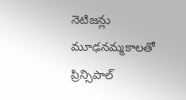నెటిజన్లు మూఢనమ్మకాలతో ప్రిన్సిపాల్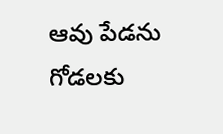ఆవు పేడను గోడలకు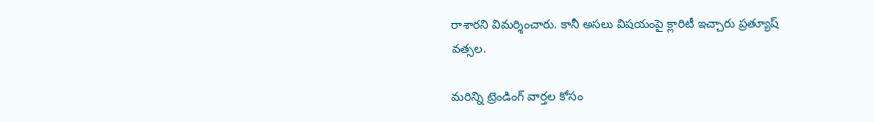రాశారని విమర్శించారు. కానీ అసలు విషయంపై క్లారిటీ ఇచ్చారు ప్రత్యూష్ వత్సల.

మరిన్ని ట్రెండింగ్ వార్తల కోసం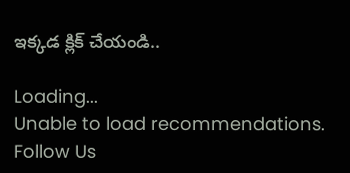ఇక్కడ క్లిక్ చేయండి..

Loading...
Unable to load recommendations.
Follow Us